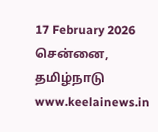17 February 2026 சென்னை, தமிழ்நாடு
www.keelainews.in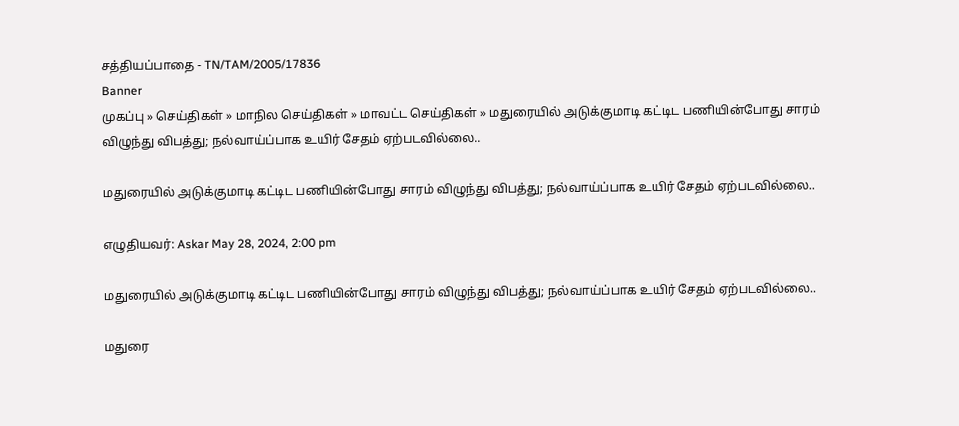சத்தியப்பாதை - TN/TAM/2005/17836
Banner
முகப்பு » செய்திகள் » மாநில செய்திகள் » மாவட்ட செய்திகள் » மதுரையில் அடுக்குமாடி கட்டிட பணியின்போது சாரம் விழுந்து விபத்து; நல்வாய்ப்பாக உயிர் சேதம் ஏற்படவில்லை..

மதுரையில் அடுக்குமாடி கட்டிட பணியின்போது சாரம் விழுந்து விபத்து; நல்வாய்ப்பாக உயிர் சேதம் ஏற்படவில்லை..

எழுதியவர்: Askar May 28, 2024, 2:00 pm

மதுரையில் அடுக்குமாடி கட்டிட பணியின்போது சாரம் விழுந்து விபத்து; நல்வாய்ப்பாக உயிர் சேதம் ஏற்படவில்லை..

மதுரை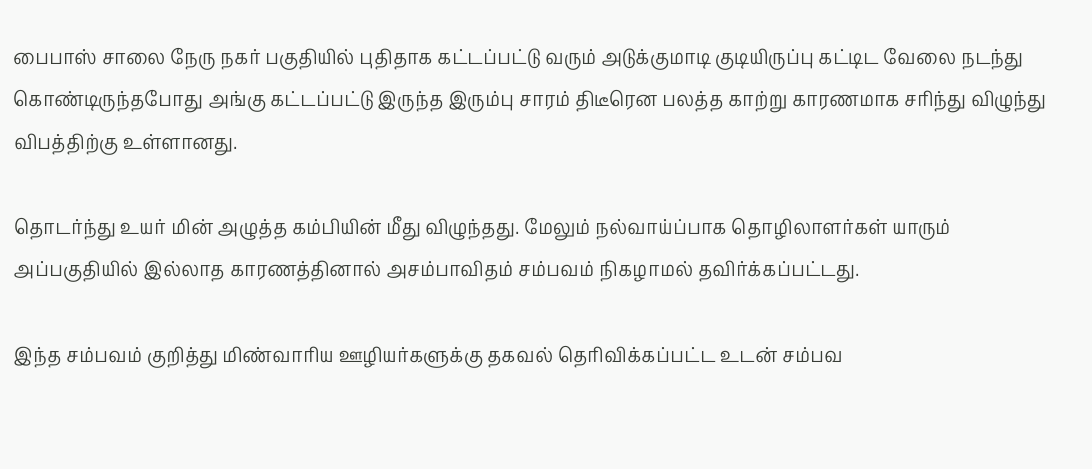பைபாஸ் சாலை நேரு நகர் பகுதியில் புதிதாக கட்டப்பட்டு வரும் அடுக்குமாடி குடியிருப்பு கட்டிட வேலை நடந்து கொண்டிருந்தபோது அங்கு கட்டப்பட்டு இருந்த இரும்பு சாரம் திடீரென பலத்த காற்று காரணமாக சரிந்து விழுந்து விபத்திற்கு உள்ளானது.

தொடர்ந்து உயர் மின் அழுத்த கம்பியின் மீது விழுந்தது. மேலும் நல்வாய்ப்பாக தொழிலாளர்கள் யாரும் அப்பகுதியில் இல்லாத காரணத்தினால் அசம்பாவிதம் சம்பவம் நிகழாமல் தவிர்க்கப்பட்டது.

இந்த சம்பவம் குறித்து மிண்வாரிய ஊழியர்களுக்கு தகவல் தெரிவிக்கப்பட்ட உடன் சம்பவ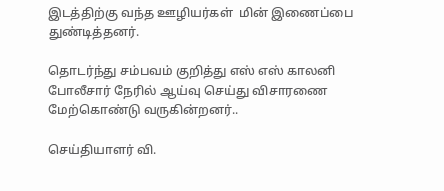இடத்திற்கு வந்த ஊழியர்கள்  மின் இணைப்பை துண்டித்தனர்.

தொடர்ந்து சம்பவம் குறித்து எஸ் எஸ் காலனி போலீசார் நேரில் ஆய்வு செய்து விசாரணை மேற்கொண்டு வருகின்றனர்..

செய்தியாளர் வி.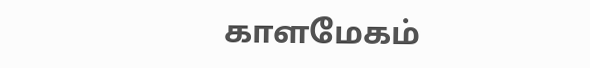காளமேகம்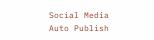Social Media Auto Publish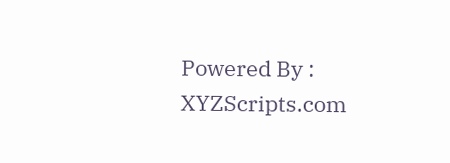Powered By : XYZScripts.com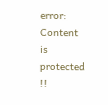error: Content is protected !!